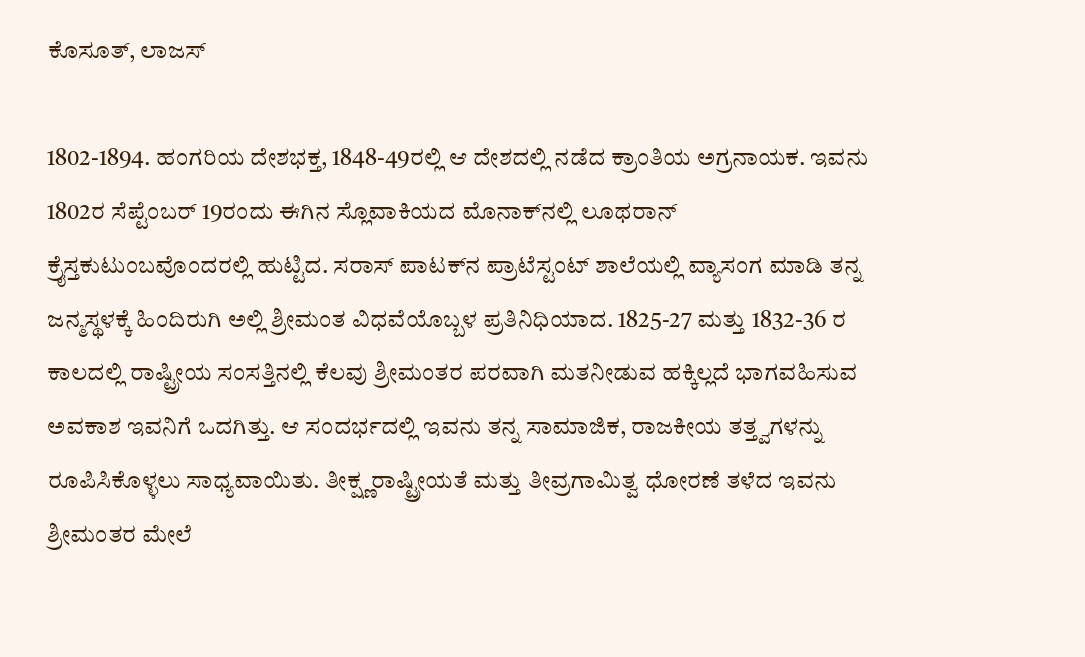ಕೊಸೂತ್, ಲಾಜಸ್

1802-1894. ಹಂಗರಿಯ ದೇಶಭಕ್ತ, 1848-49ರಲ್ಲಿ ಆ ದೇಶದಲ್ಲಿ ನಡೆದ ಕ್ರಾಂತಿಯ ಅಗ್ರನಾಯಕ. ಇವನು 1802ರ ಸೆಪ್ಟೆಂಬರ್ 19ರಂದು ಈಗಿನ ಸ್ಲೊವಾಕಿಯದ ಮೊನಾಕ್‍ನಲ್ಲಿ ಲೂಥರಾನ್ ಕ್ರೈಸ್ತಕುಟುಂಬವೊಂದರಲ್ಲಿ ಹುಟ್ಟಿದ. ಸರಾಸ್ ಪಾಟಕ್‍ನ ಪ್ರಾಟೆಸ್ಟಂಟ್ ಶಾಲೆಯಲ್ಲಿ ವ್ಯಾಸಂಗ ಮಾಡಿ ತನ್ನ ಜನ್ಮಸ್ಥಳಕ್ಕೆ ಹಿಂದಿರುಗಿ ಅಲ್ಲಿ ಶ್ರೀಮಂತ ವಿಧವೆಯೊಬ್ಬಳ ಪ್ರತಿನಿಧಿಯಾದ. 1825-27 ಮತ್ತು 1832-36 ರ ಕಾಲದಲ್ಲಿ ರಾಷ್ಟ್ರೀಯ ಸಂಸತ್ತಿನಲ್ಲಿ ಕೆಲವು ಶ್ರೀಮಂತರ ಪರವಾಗಿ ಮತನೀಡುವ ಹಕ್ಕಿಲ್ಲದೆ ಭಾಗವಹಿಸುವ ಅವಕಾಶ ಇವನಿಗೆ ಒದಗಿತ್ತು. ಆ ಸಂದರ್ಭದಲ್ಲಿ ಇವನು ತನ್ನ ಸಾಮಾಜಿಕ, ರಾಜಕೀಯ ತತ್ತ್ವಗಳನ್ನು ರೂಪಿಸಿಕೊಳ್ಳಲು ಸಾಧ್ಯವಾಯಿತು. ತೀಕ್ಷ್ಣರಾಷ್ಟ್ರೀಯತೆ ಮತ್ತು ತೀವ್ರಗಾಮಿತ್ವ ಧೋರಣೆ ತಳೆದ ಇವನು ಶ್ರೀಮಂತರ ಮೇಲೆ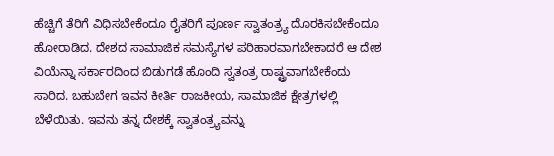ಹೆಚ್ಚಿಗೆ ತೆರಿಗೆ ವಿಧಿಸಬೇಕೆಂದೂ ರೈತರಿಗೆ ಪೂರ್ಣ ಸ್ವಾತಂತ್ರ್ಯ ದೊರಕಿಸಬೇಕೆಂದೂ ಹೋರಾಡಿದ. ದೇಶದ ಸಾಮಾಜಿಕ ಸಮಸ್ಯೆಗಳ ಪರಿಹಾರವಾಗಬೇಕಾದರೆ ಆ ದೇಶ ವಿಯೆನ್ನಾ ಸರ್ಕಾರದಿಂದ ಬಿಡುಗಡೆ ಹೊಂದಿ ಸ್ವತಂತ್ರ ರಾಷ್ಟ್ರವಾಗಬೇಕೆಂದು ಸಾರಿದ. ಬಹುಬೇಗ ಇವನ ಕೀರ್ತಿ ರಾಜಕೀಯ, ಸಾಮಾಜಿಕ ಕ್ಷೇತ್ರಗಳಲ್ಲಿ ಬೆಳೆಯಿತು. ಇವನು ತನ್ನ ದೇಶಕ್ಕೆ ಸ್ವಾತಂತ್ರ್ಯವನ್ನು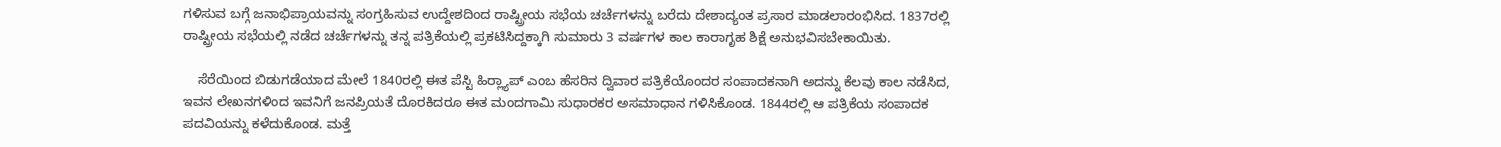ಗಳಿಸುವ ಬಗ್ಗೆ ಜನಾಭಿಪ್ರಾಯವನ್ನು ಸಂಗ್ರಹಿಸುವ ಉದ್ದೇಶದಿಂದ ರಾಷ್ಟ್ರೀಯ ಸಭೆಯ ಚರ್ಚೆಗಳನ್ನು ಬರೆದು ದೇಶಾದ್ಯಂತ ಪ್ರಸಾರ ಮಾಡಲಾರಂಭಿಸಿದ. 1837ರಲ್ಲಿ ರಾಷ್ಟ್ರೀಯ ಸಭೆಯಲ್ಲಿ ನಡೆದ ಚರ್ಚೆಗಳನ್ನು ತನ್ನ ಪತ್ರಿಕೆಯಲ್ಲಿ ಪ್ರಕಟಿಸಿದ್ದಕ್ಕಾಗಿ ಸುಮಾರು 3 ವರ್ಷಗಳ ಕಾಲ ಕಾರಾಗೃಹ ಶಿಕ್ಷೆ ಅನುಭವಿಸಬೇಕಾಯಿತು.

    ಸೆರೆಯಿಂದ ಬಿಡುಗಡೆಯಾದ ಮೇಲೆ 1840ರಲ್ಲಿ ಈತ ಪೆಸ್ಟಿ ಹಿರ್‍ಲ್ಯಾಪ್ ಎಂಬ ಹೆಸರಿನ ದ್ವಿವಾರ ಪತ್ರಿಕೆಯೊಂದರ ಸಂಪಾದಕನಾಗಿ ಅದನ್ನು ಕೆಲವು ಕಾಲ ನಡೆಸಿದ, ಇವನ ಲೇಖನಗಳಿಂದ ಇವನಿಗೆ ಜನಪ್ರಿಯತೆ ದೊರಕಿದರೂ ಈತ ಮಂದಗಾಮಿ ಸುಧಾರಕರ ಅಸಮಾಧಾನ ಗಳಿಸಿಕೊಂಡ. 1844ರಲ್ಲಿ ಆ ಪತ್ರಿಕೆಯ ಸಂಪಾದಕ ಪದವಿಯನ್ನು ಕಳೆದುಕೊಂಡ. ಮತ್ತೆ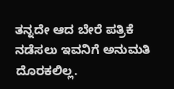ತನ್ನದೇ ಆದ ಬೇರೆ ಪತ್ರಿಕೆ ನಡೆಸಲು ಇವನಿಗೆ ಅನುಮತಿ ದೊರಕಲಿಲ್ಲ.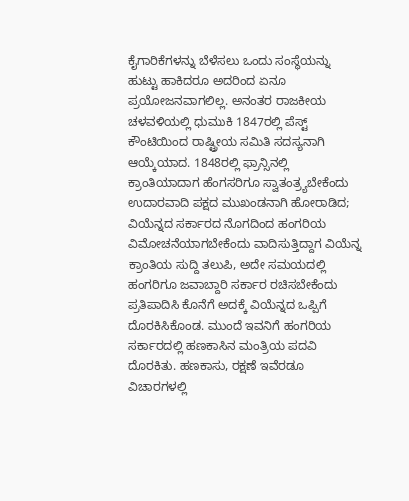ಕೈಗಾರಿಕೆಗಳನ್ನು ಬೆಳೆಸಲು ಒಂದು ಸಂಸ್ಥೆಯನ್ನು ಹುಟ್ಟು ಹಾಕಿದರೂ ಅದರಿಂದ ಏನೂ ಪ್ರಯೋಜನವಾಗಲಿಲ್ಲ. ಅನಂತರ ರಾಜಕೀಯ ಚಳವಳಿಯಲ್ಲಿ ಧುಮುಕಿ 1847ರಲ್ಲಿ ಪೆಸ್ಟ್ ಕೌಂಟಿಯಿಂದ ರಾಷ್ಟ್ರೀಯ ಸಮಿತಿ ಸದಸ್ಯನಾಗಿ ಆಯ್ಕೆಯಾದ. 1848ರಲ್ಲಿ ಫ್ರಾನ್ಸಿನಲ್ಲಿ ಕ್ರಾಂತಿಯಾದಾಗ ಹೆಂಗಸರಿಗೂ ಸ್ವಾತಂತ್ರ್ಯಬೇಕೆಂದು ಉದಾರವಾದಿ ಪಕ್ಷದ ಮುಖಂಡನಾಗಿ ಹೋರಾಡಿದ; ವಿಯೆನ್ನದ ಸರ್ಕಾರದ ನೊಗದಿಂದ ಹಂಗರಿಯ ವಿಮೋಚನೆಯಾಗಬೇಕೆಂದು ವಾದಿಸುತ್ತಿದ್ದಾಗ ವಿಯೆನ್ನ ಕ್ರಾಂತಿಯ ಸುದ್ದಿ ತಲುಪಿ, ಅದೇ ಸಮಯದಲ್ಲಿ ಹಂಗರಿಗೂ ಜವಾಬ್ದಾರಿ ಸರ್ಕಾರ ರಚಿಸಬೇಕೆಂದು ಪ್ರತಿಪಾದಿಸಿ ಕೊನೆಗೆ ಅದಕ್ಕೆ ವಿಯೆನ್ನದ ಒಪ್ಪಿಗೆ ದೊರಕಿಸಿಕೊಂಡ. ಮುಂದೆ ಇವನಿಗೆ ಹಂಗರಿಯ ಸರ್ಕಾರದಲ್ಲಿ ಹಣಕಾಸಿನ ಮಂತ್ರಿಯ ಪದವಿ ದೊರಕಿತು. ಹಣಕಾಸು, ರಕ್ಷಣೆ ಇವೆರಡೂ ವಿಚಾರಗಳಲ್ಲಿ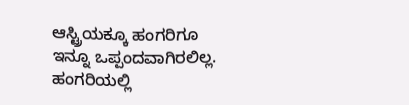ಆಸ್ಟ್ರಿಯಕ್ಕೂ ಹಂಗರಿಗೂ ಇನ್ನೂ ಒಪ್ಪಂದವಾಗಿರಲಿಲ್ಲ. ಹಂಗರಿಯಲ್ಲಿ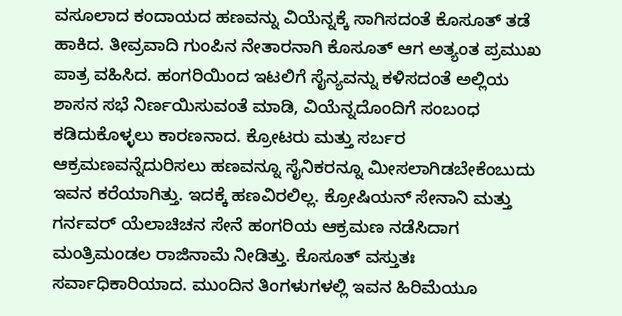ವಸೂಲಾದ ಕಂದಾಯದ ಹಣವನ್ನು ವಿಯೆನ್ನಕ್ಕೆ ಸಾಗಿಸದಂತೆ ಕೊಸೂತ್ ತಡೆ ಹಾಕಿದ. ತೀವ್ರವಾದಿ ಗುಂಪಿನ ನೇತಾರನಾಗಿ ಕೊಸೂತ್ ಆಗ ಅತ್ಯಂತ ಪ್ರಮುಖ ಪಾತ್ರ ವಹಿಸಿದ. ಹಂಗರಿಯಿಂದ ಇಟಲಿಗೆ ಸೈನ್ಯವನ್ನು ಕಳಿಸದಂತೆ ಅಲ್ಲಿಯ ಶಾಸನ ಸಭೆ ನಿರ್ಣಯಿಸುವಂತೆ ಮಾಡಿ, ವಿಯೆನ್ನದೊಂದಿಗೆ ಸಂಬಂಧ ಕಡಿದುಕೊಳ್ಳಲು ಕಾರಣನಾದ. ಕ್ರೋಟರು ಮತ್ತು ಸರ್ಬರ ಆಕ್ರಮಣವನ್ನೆದುರಿಸಲು ಹಣವನ್ನೂ ಸೈನಿಕರನ್ನೂ ಮೀಸಲಾಗಿಡಬೇಕೆಂಬುದು ಇವನ ಕರೆಯಾಗಿತ್ತು. ಇದಕ್ಕೆ ಹಣವಿರಲಿಲ್ಲ. ಕ್ರೋಷಿಯನ್ ಸೇನಾನಿ ಮತ್ತು ಗರ್ನವರ್ ಯೆಲಾಚಿಚನ ಸೇನೆ ಹಂಗರಿಯ ಆಕ್ರಮಣ ನಡೆಸಿದಾಗ ಮಂತ್ರಿಮಂಡಲ ರಾಜಿನಾಮೆ ನೀಡಿತ್ತು. ಕೊಸೂತ್ ವಸ್ತುತಃ ಸರ್ವಾಧಿಕಾರಿಯಾದ. ಮುಂದಿನ ತಿಂಗಳುಗಳಲ್ಲಿ ಇವನ ಹಿರಿಮೆಯೂ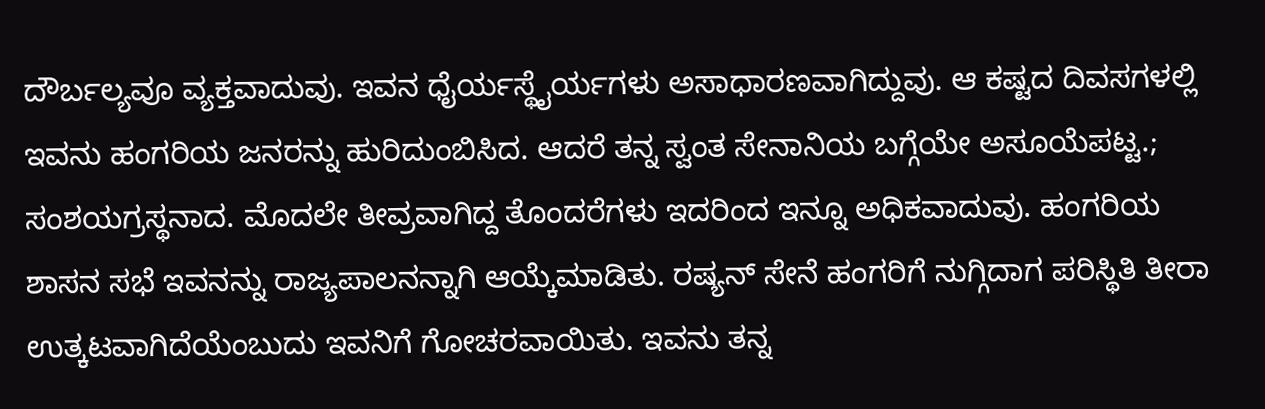ದೌರ್ಬಲ್ಯವೂ ವ್ಯಕ್ತವಾದುವು. ಇವನ ಧೈರ್ಯಸ್ಥೈರ್ಯಗಳು ಅಸಾಧಾರಣವಾಗಿದ್ದುವು. ಆ ಕಷ್ಟದ ದಿವಸಗಳಲ್ಲಿ ಇವನು ಹಂಗರಿಯ ಜನರನ್ನು ಹುರಿದುಂಬಿಸಿದ. ಆದರೆ ತನ್ನ ಸ್ವಂತ ಸೇನಾನಿಯ ಬಗ್ಗೆಯೇ ಅಸೂಯೆಪಟ್ಟ.; ಸಂಶಯಗ್ರಸ್ಥನಾದ. ಮೊದಲೇ ತೀವ್ರವಾಗಿದ್ದ ತೊಂದರೆಗಳು ಇದರಿಂದ ಇನ್ನೂ ಅಧಿಕವಾದುವು. ಹಂಗರಿಯ ಶಾಸನ ಸಭೆ ಇವನನ್ನು ರಾಜ್ಯಪಾಲನನ್ನಾಗಿ ಆಯ್ಕೆಮಾಡಿತು. ರಷ್ಯನ್ ಸೇನೆ ಹಂಗರಿಗೆ ನುಗ್ಗಿದಾಗ ಪರಿಸ್ಥಿತಿ ತೀರಾ ಉತ್ಕಟವಾಗಿದೆಯೆಂಬುದು ಇವನಿಗೆ ಗೋಚರವಾಯಿತು. ಇವನು ತನ್ನ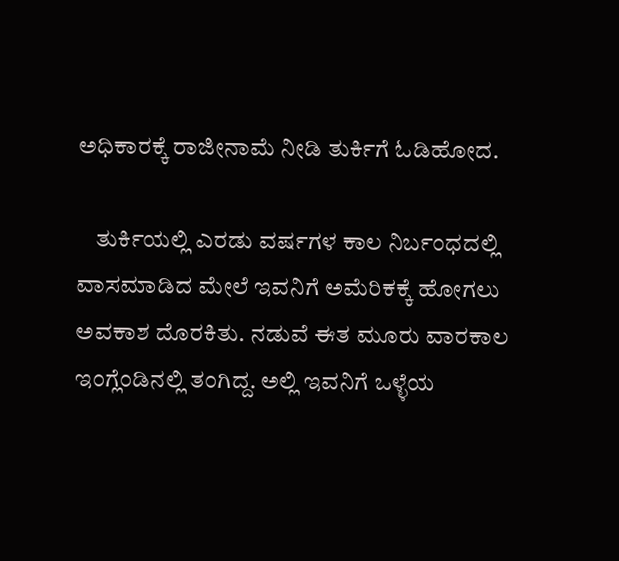ಅಧಿಕಾರಕ್ಕೆ ರಾಜೀನಾಮೆ ನೀಡಿ ತುರ್ಕಿಗೆ ಓಡಿಹೋದ.

    ತುರ್ಕಿಯಲ್ಲಿ ಎರಡು ವರ್ಷಗಳ ಕಾಲ ನಿರ್ಬಂಧದಲ್ಲಿ ವಾಸಮಾಡಿದ ಮೇಲೆ ಇವನಿಗೆ ಅಮೆರಿಕಕ್ಕೆ ಹೋಗಲು ಅವಕಾಶ ದೊರಕಿತು. ನಡುವೆ ಈತ ಮೂರು ವಾರಕಾಲ ಇಂಗ್ಲೆಂಡಿನಲ್ಲಿ ತಂಗಿದ್ದ. ಅಲ್ಲಿ ಇವನಿಗೆ ಒಳ್ಳೆಯ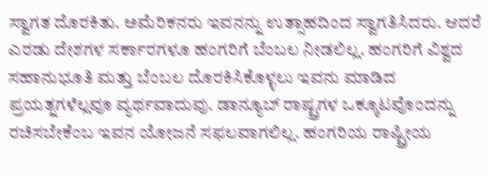ಸ್ವಾಗತ ದೊರಕಿತು. ಅಮೆರಿಕನರು ಇವನನ್ನು ಉತ್ಸಾಹದಿಂದ ಸ್ವಾಗತಿಸಿದರು. ಆದರೆ ಎರಡು ದೇಶಗಳ ಸರ್ಕಾರಗಳೂ ಹಂಗರಿಗೆ ಬೆಂಬಲ ನೀಡಲಿಲ್ಲ. ಹಂಗರಿಗೆ ವಿಶ್ವದ ಸಹಾನುಭೂತಿ ಮತ್ತು ಬೆಂಬಲ ದೊರಕಿಸಿಕೊಳ್ಳಲು ಇವನು ಮಾಡಿದ ಪ್ರಯತ್ನಗಳೆಲ್ಲವೂ ವ್ಯರ್ಥವಾದುವು. ಡಾನ್ಯೂಬ್ ರಾಷ್ಟ್ರಗಳ ಒಕ್ಕೂಟವೊಂದನ್ನು ರಚಿಸಬೇಕೆಂಬ ಇವನ ಯೋಜನೆ ಸಫಲವಾಗಲಿಲ್ಲ. ಹಂಗರಿಯ ರಾಷ್ಟ್ರೀಯ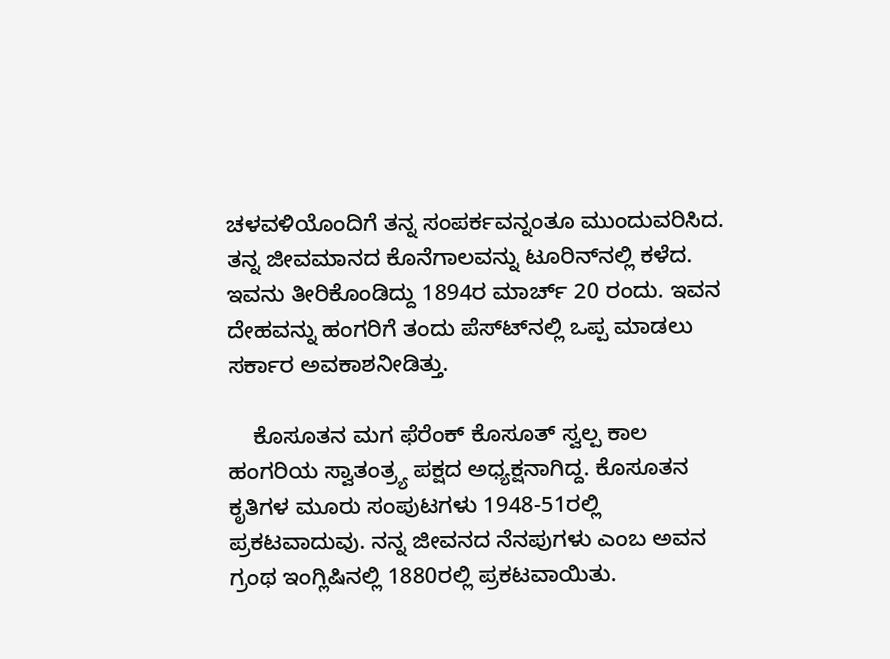ಚಳವಳಿಯೊಂದಿಗೆ ತನ್ನ ಸಂಪರ್ಕವನ್ನಂತೂ ಮುಂದುವರಿಸಿದ. ತನ್ನ ಜೀವಮಾನದ ಕೊನೆಗಾಲವನ್ನು ಟೂರಿನ್‍ನಲ್ಲಿ ಕಳೆದ. ಇವನು ತೀರಿಕೊಂಡಿದ್ದು 1894ರ ಮಾರ್ಚ್ 20 ರಂದು. ಇವನ ದೇಹವನ್ನು ಹಂಗರಿಗೆ ತಂದು ಪೆಸ್ಟ್‍ನಲ್ಲಿ ಒಪ್ಪ ಮಾಡಲು ಸರ್ಕಾರ ಅವಕಾಶನೀಡಿತ್ತು.

    ಕೊಸೂತನ ಮಗ ಫೆರೆಂಕ್ ಕೊಸೂತ್ ಸ್ವಲ್ಪ ಕಾಲ ಹಂಗರಿಯ ಸ್ವಾತಂತ್ರ್ಯ ಪಕ್ಷದ ಅಧ್ಯಕ್ಷನಾಗಿದ್ದ. ಕೊಸೂತನ ಕೃತಿಗಳ ಮೂರು ಸಂಪುಟಗಳು 1948-51ರಲ್ಲಿ ಪ್ರಕಟವಾದುವು. ನನ್ನ ಜೀವನದ ನೆನಪುಗಳು ಎಂಬ ಅವನ ಗ್ರಂಥ ಇಂಗ್ಲಿಷಿನಲ್ಲಿ 1880ರಲ್ಲಿ ಪ್ರಕಟವಾಯಿತು.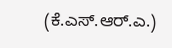(ಕೆ.ಎಸ್.ಆರ್.ಎ.)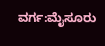ವರ್ಗ:ಮೈಸೂರು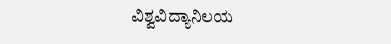ವಿಶ್ವವಿದ್ಯಾನಿಲಯ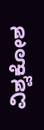ವಿಶ್ವಕೋಶ